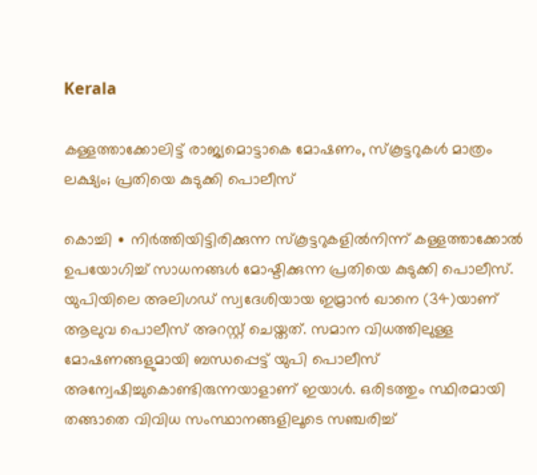Kerala

കള്ളത്താക്കോലിട്ട് രാജ്യമൊട്ടാകെ മോഷണം, സ്കൂട്ടറുകൾ മാത്രം ലക്ഷ്യം; പ്രതിയെ കുടുക്കി പൊലീസ്

കൊച്ചി ∙ നിർത്തിയിട്ടിരിക്കുന്ന സ്കൂട്ടറുകളിൽനിന്ന് കള്ളത്താക്കോൽ ഉപയോഗിച്ച് സാധനങ്ങൾ മോഷ്ടിക്കുന്ന പ്രതിയെ കുടുക്കി പൊലീസ്. യുപിയിലെ അലിഗഡ് സ്വദേശിയായ ഇമ്രാൻ ഖാനെ (34)യാണ് ആലുവ പൊലീസ് അറസ്റ്റ് ചെയ്തത്. സമാന വിധത്തിലുള്ള മോഷണങ്ങളുമായി ബന്ധപ്പെട്ട് യുപി പൊലീസ് അന്വേഷിച്ചുകൊണ്ടിരുന്നയാളാണ് ഇയാൾ. ഒരിടത്തും സ്ഥിരമായി തങ്ങാതെ വിവിധ സംസ്ഥാനങ്ങളിലൂടെ സ‍ഞ്ചരിച്ച്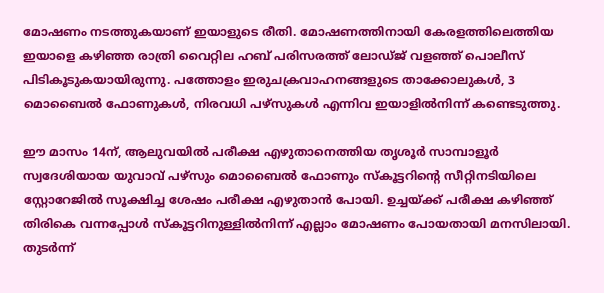മോഷണം നടത്തുകയാണ് ഇയാളുടെ രീതി. മോഷണത്തിനായി കേരളത്തിലെത്തിയ ഇയാളെ കഴിഞ്ഞ രാത്രി വൈറ്റില ഹബ് പരിസരത്ത്‌ ലോഡ്ജ് വളഞ്ഞ് പൊലീസ് പിടികൂടുകയായിരുന്നു. പത്തോളം ഇരുചക്രവാഹനങ്ങളുടെ താക്കോലുകൾ, 3 മൊബൈൽ ഫോണുകൾ, നിരവധി പഴ്സുകൾ എന്നിവ ഇയാളിൽനിന്ന് കണ്ടെടുത്തു.

ഈ മാസം 14ന്, ആലുവയിൽ പരീക്ഷ എഴുതാനെത്തിയ തൃശൂർ സാമ്പാളൂർ സ്വദേശിയായ യുവാവ് പഴ്സും മൊബൈൽ ഫോണും സ്കൂട്ടറിന്റെ സീറ്റിനടിയിലെ സ്റ്റോറേജിൽ സൂക്ഷിച്ച ശേഷം പരീക്ഷ എഴുതാൻ പോയി. ഉച്ചയ്ക്ക് പരീക്ഷ കഴിഞ്ഞ് തിരികെ വന്നപ്പോൾ സ്കൂട്ടറിനുള്ളിൽനിന്ന് എല്ലാം മോഷണം പോയതായി മനസിലായി. തുടർന്ന്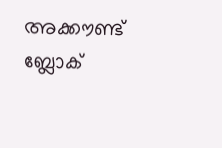അക്കൗണ്ട് ബ്ലോക്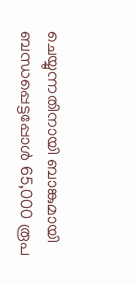ചെയ്യുന്നതിനായി ബാങ്കുമായി ബന്ധപ്പെട്ടപ്പോൾ 65,000 രൂപ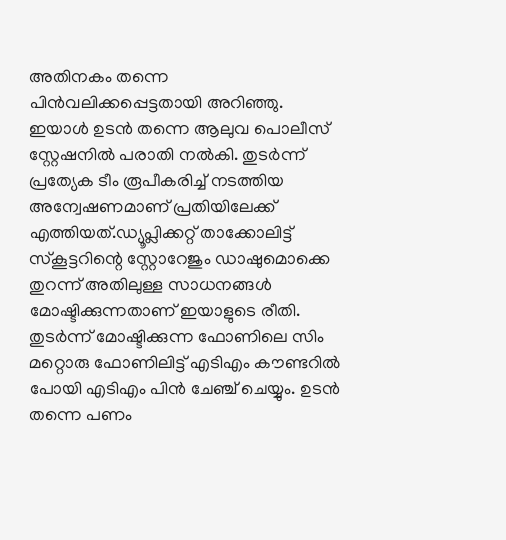അതിനകം തന്നെ പിൻവലിക്കപ്പെട്ടതായി അറിഞ്ഞു. ഇയാൾ ഉടൻ തന്നെ ആലുവ പൊലീസ് സ്റ്റേഷനിൽ പരാതി നൽകി. തുടർന്ന് പ്രത്യേക ടീം രൂപീകരിച്ച് നടത്തിയ അന്വേഷണമാണ് പ്രതിയിലേക്ക് എത്തിയത്.ഡ്യൂപ്ലിക്കറ്റ് താക്കോലിട്ട് സ്കൂട്ടറിന്റെ സ്റ്റോറേജും ഡാഷുമൊക്കെ തുറന്ന് അതിലുള്ള സാധനങ്ങൾ മോഷ്ടിക്കുന്നതാണ് ഇയാളുടെ രീതി. തുടർന്ന് മോഷ്ടിക്കുന്ന ഫോണിലെ സിം മറ്റൊരു ഫോണിലിട്ട് എടിഎം കൗണ്ടറിൽ പോയി എടിഎം പിൻ ചേഞ്ച് ചെയ്യും. ഉടൻ തന്നെ പണം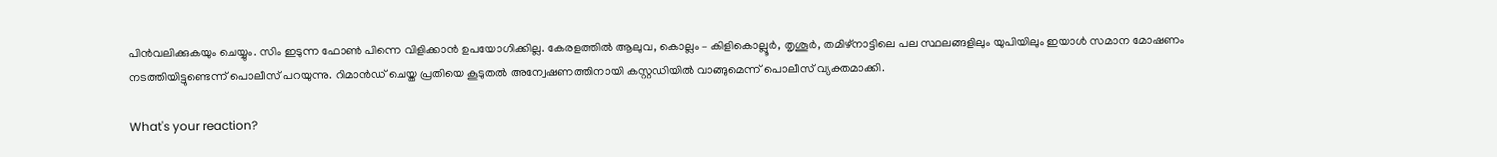പിൻവലിക്കുകയും ചെയ്യും. സിം ഇടുന്ന ഫോൺ പിന്നെ വിളിക്കാൻ ഉപയോഗിക്കില്ല. കേരളത്തിൽ ആലുവ, കൊല്ലം – കിളികൊല്ലൂർ, തൃശൂർ, തമിഴ്നാട്ടിലെ പല സ്ഥലങ്ങളിലും യുപിയിലും ഇയാൾ സമാന മോഷണം നടത്തിയിട്ടുണ്ടെന്ന് പൊലീസ് പറയുന്നു. റിമാൻഡ് ചെയ്ത പ്രതിയെ കൂടുതൽ അന്വേഷണത്തിനായി കസ്റ്റഡിയിൽ വാങ്ങുമെന്ന് പൊലീസ് വ്യക്തമാക്കി.

What's your reaction?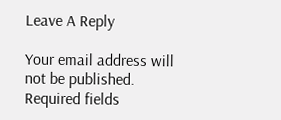Leave A Reply

Your email address will not be published. Required fields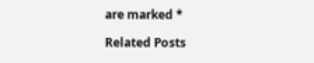are marked *

Related Posts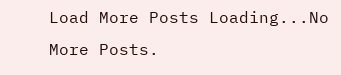Load More Posts Loading...No More Posts.